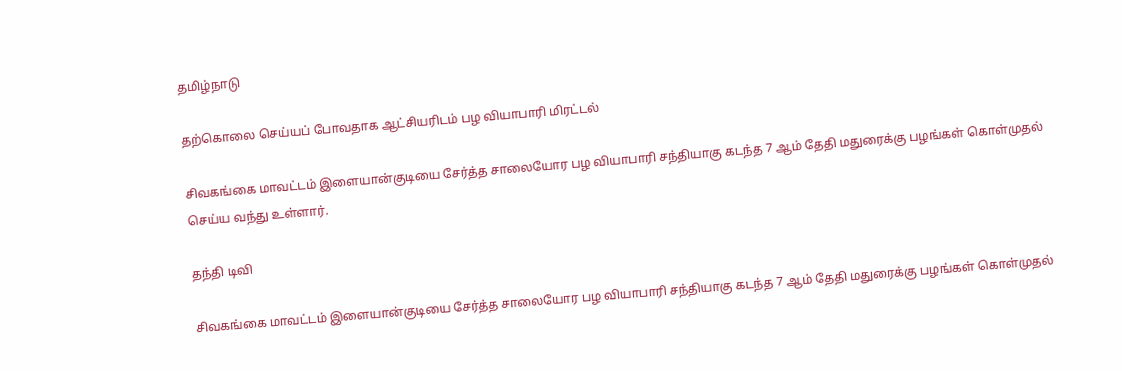தமிழ்நாடு

தற்கொலை செய்யப் போவதாக ஆட்சியரிடம் பழ வியாபாரி மிரட்டல்

சிவகங்கை மாவட்டம் இளையான்குடியை சேர்த்த சாலையோர பழ வியாபாரி சந்தியாகு கடந்த 7 ஆம் தேதி மதுரைக்கு பழங்கள் கொள்முதல் செய்ய வந்து உள்ளார்.

தந்தி டிவி

சிவகங்கை மாவட்டம் இளையான்குடியை சேர்த்த சாலையோர பழ வியாபாரி சந்தியாகு கடந்த 7 ஆம் தேதி மதுரைக்கு பழங்கள் கொள்முதல்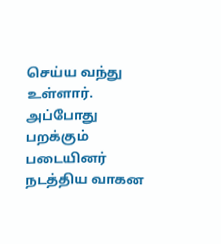செய்ய வந்து உள்ளார். அப்போது பறக்கும் படையினர் நடத்திய வாகன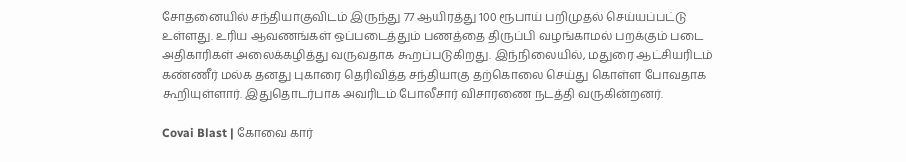சோதனையில் சந்தியாகுவிடம் இருந்து 77 ஆயிரத்து 100 ரூபாய் பறிமுதல் செய்யப்பட்டு உள்ளது. உரிய ஆவணங்கள் ஒப்படைத்தும் பணத்தை திருப்பி வழங்காமல் பறக்கும் படை அதிகாரிகள் அலைக்கழித்து வருவதாக கூறப்படுகிறது. இந்நிலையில், மதுரை ஆட்சியரிடம் கண்ணீர் மல்க தனது புகாரை தெரிவித்த சந்தியாகு தற்கொலை செய்து கொள்ள போவதாக கூறியுள்ளார். இதுதொடர்பாக அவரிடம் போலீசார் விசாரணை நடத்தி வருகின்றனர்.

Covai Blast | கோவை கார்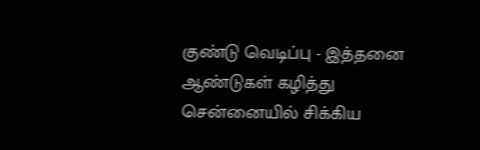குண்டு வெடிப்பு - இத்தனை ஆண்டுகள் கழித்து சென்னையில் சிக்கிய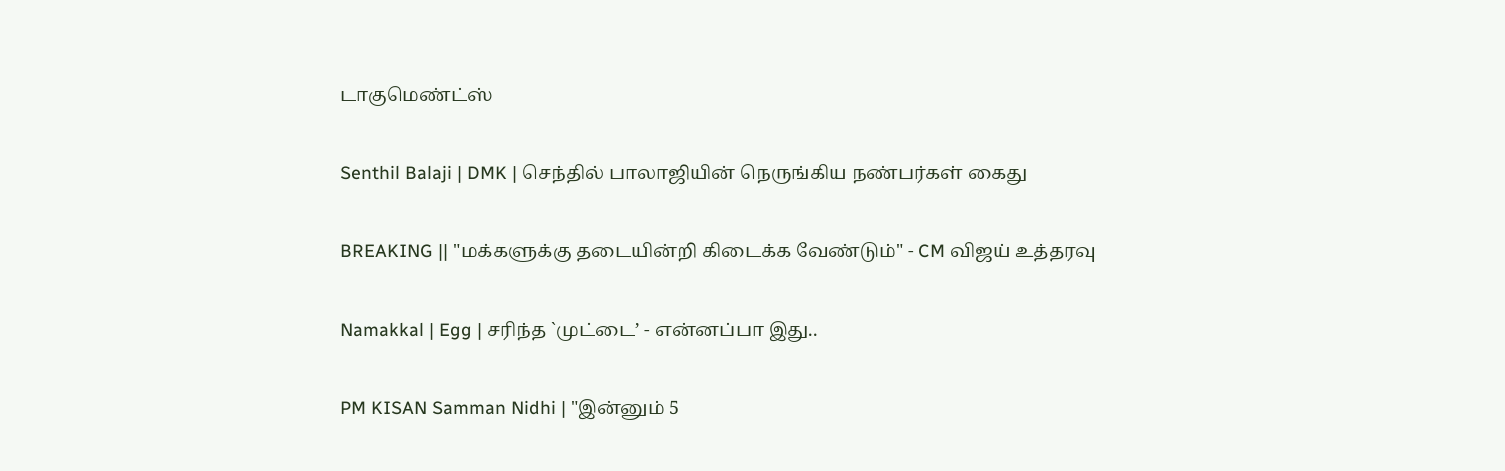டாகுமெண்ட்ஸ்

Senthil Balaji | DMK | செந்தில் பாலாஜியின் நெருங்கிய நண்பர்கள் கைது

BREAKING || "மக்களுக்கு தடையின்றி கிடைக்க வேண்டும்" - CM விஜய் உத்தரவு

Namakkal | Egg | சரிந்த `முட்டை’ - என்னப்பா இது..

PM KISAN Samman Nidhi | "இன்னும் 5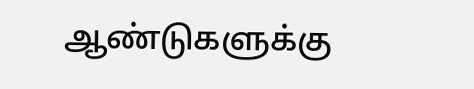ஆண்டுகளுக்கு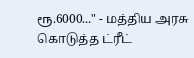ரூ.6000..." - மத்திய அரசு கொடுத்த ட்ரீட்